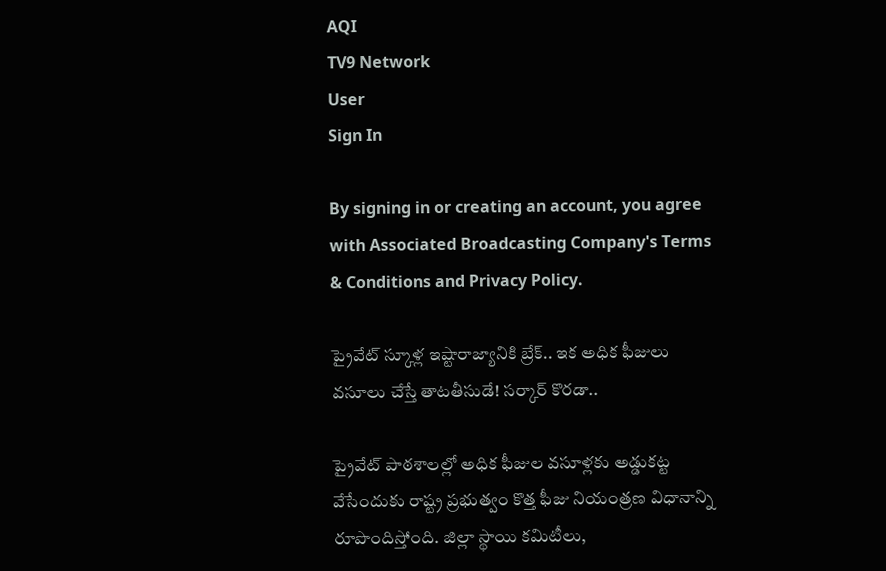AQI
TV9 Network
User
Sign In

By signing in or creating an account, you agree with Associated Broadcasting Company's Terms & Conditions and Privacy Policy.

ప్రైవేట్ స్కూళ్ల ఇష్టారాజ్యానికి బ్రేక్.. ఇక అధిక ఫీజులు వసూలు చేస్తే తాటతీసుడే! సర్కార్ కొరడా..

ప్రైవేట్ పాఠశాలల్లో అధిక ఫీజుల వసూళ్లకు అడ్డుకట్ట వేసేందుకు రాష్ట్ర ప్రభుత్వం కొత్త ఫీజు నియంత్రణ విధానాన్ని రూపొందిస్తోంది. జిల్లా స్థాయి కమిటీలు,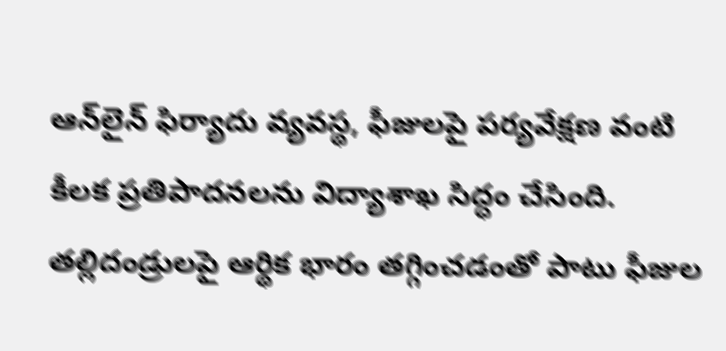ఆన్‌లైన్ ఫిర్యాదు వ్యవస్థ, ఫీజులపై పర్యవేక్షణ వంటి కీలక ప్రతిపాదనలను విద్యాశాఖ సిద్ధం చేసింది. తల్లిదండ్రులపై ఆర్థిక భారం తగ్గించడంతో పాటు ఫీజుల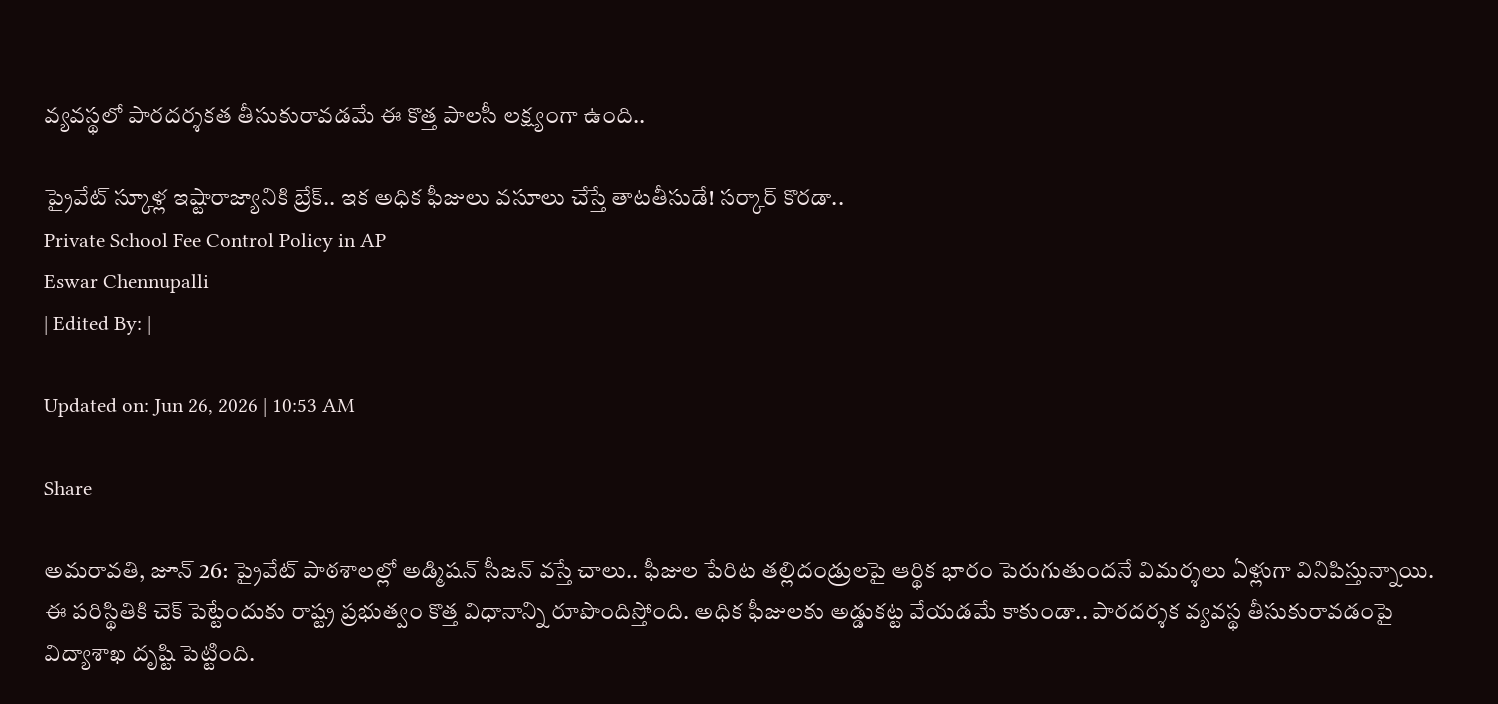వ్యవస్థలో పారదర్శకత తీసుకురావడమే ఈ కొత్త పాలసీ లక్ష్యంగా ఉంది..

ప్రైవేట్ స్కూళ్ల ఇష్టారాజ్యానికి బ్రేక్.. ఇక అధిక ఫీజులు వసూలు చేస్తే తాటతీసుడే! సర్కార్ కొరడా..
Private School Fee Control Policy in AP
Eswar Chennupalli
| Edited By: |

Updated on: Jun 26, 2026 | 10:53 AM

Share

అమరావతి, జూన్‌ 26: ప్రైవేట్ పాఠశాలల్లో అడ్మిషన్ సీజన్ వస్తే చాలు.. ఫీజుల పేరిట తల్లిదండ్రులపై ఆర్థిక భారం పెరుగుతుందనే విమర్శలు ఏళ్లుగా వినిపిస్తున్నాయి. ఈ పరిస్థితికి చెక్ పెట్టేందుకు రాష్ట్ర ప్రభుత్వం కొత్త విధానాన్ని రూపొందిస్తోంది. అధిక ఫీజులకు అడ్డుకట్ట వేయడమే కాకుండా.. పారదర్శక వ్యవస్థ తీసుకురావడంపై విద్యాశాఖ దృష్టి పెట్టింది.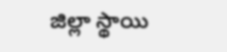జిల్లా స్థాయి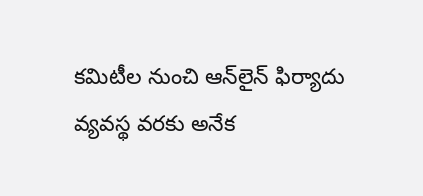కమిటీల నుంచి ఆన్‌లైన్ ఫిర్యాదు వ్యవస్థ వరకు అనేక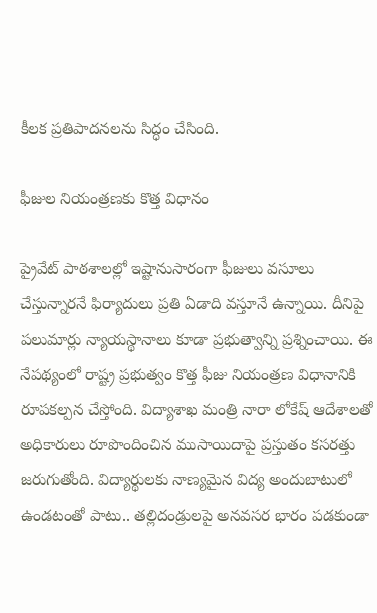కీలక ప్రతిపాదనలను సిద్ధం చేసింది.

ఫీజుల నియంత్రణకు కొత్త విధానం

ప్రైవేట్ పాఠశాలల్లో ఇష్టానుసారంగా ఫీజులు వసూలు చేస్తున్నారనే ఫిర్యాదులు ప్రతి ఏడాది వస్తూనే ఉన్నాయి. దీనిపై పలుమార్లు న్యాయస్థానాలు కూడా ప్రభుత్వాన్ని ప్రశ్నించాయి. ఈ నేపథ్యంలో రాష్ట్ర ప్రభుత్వం కొత్త ఫీజు నియంత్రణ విధానానికి రూపకల్పన చేస్తోంది. విద్యాశాఖ మంత్రి నారా లోకేష్ ఆదేశాలతో అధికారులు రూపొందించిన ముసాయిదాపై ప్రస్తుతం కసరత్తు జరుగుతోంది. విద్యార్థులకు నాణ్యమైన విద్య అందుబాటులో ఉండటంతో పాటు.. తల్లిదండ్రులపై అనవసర భారం పడకుండా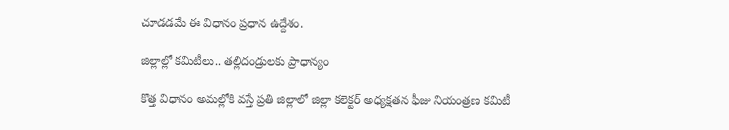చూడడమే ఈ విధానం ప్రధాన ఉద్దేశం.

జిల్లాల్లో కమిటీలు.. తల్లిదండ్రులకు ప్రాధాన్యం

కొత్త విధానం అమల్లోకి వస్తే ప్రతి జిల్లాలో జిల్లా కలెక్టర్ అధ్యక్షతన ఫీజు నియంత్రణ కమిటీ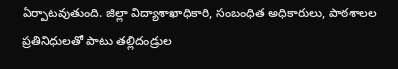ఏర్పాటవుతుంది. జిల్లా విద్యాశాఖాధికారి, సంబంధిత అధికారులు, పాఠశాలల ప్రతినిధులతో పాటు తల్లిదండ్రుల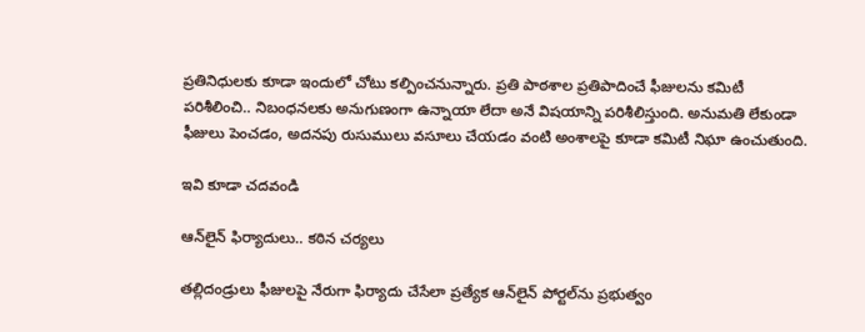ప్రతినిధులకు కూడా ఇందులో చోటు కల్పించనున్నారు. ప్రతి పాఠశాల ప్రతిపాదించే ఫీజులను కమిటీ పరిశీలించి.. నిబంధనలకు అనుగుణంగా ఉన్నాయా లేదా అనే విషయాన్ని పరిశీలిస్తుంది. అనుమతి లేకుండా ఫీజులు పెంచడం, అదనపు రుసుములు వసూలు చేయడం వంటి అంశాలపై కూడా కమిటీ నిఘా ఉంచుతుంది.

ఇవి కూడా చదవండి

ఆన్‌లైన్ ఫిర్యాదులు.. కఠిన చర్యలు

తల్లిదండ్రులు ఫీజులపై నేరుగా ఫిర్యాదు చేసేలా ప్రత్యేక ఆన్‌లైన్ పోర్టల్‌ను ప్రభుత్వం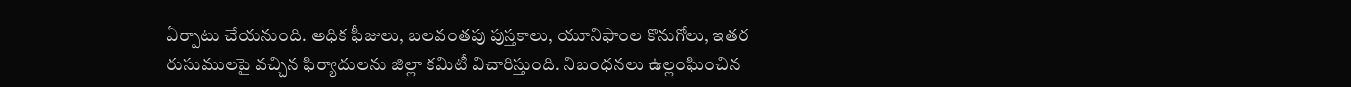ఏర్పాటు చేయనుంది. అధిక ఫీజులు, బలవంతపు పుస్తకాలు, యూనిఫాంల కొనుగోలు, ఇతర రుసుములపై వచ్చిన ఫిర్యాదులను జిల్లా కమిటీ విచారిస్తుంది. నిబంధనలు ఉల్లంఘించిన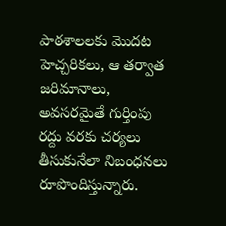పాఠశాలలకు మొదట హెచ్చరికలు, ఆ తర్వాత జరిమానాలు, అవసరమైతే గుర్తింపు రద్దు వరకు చర్యలు తీసుకునేలా నిబంధనలు రూపొందిస్తున్నారు.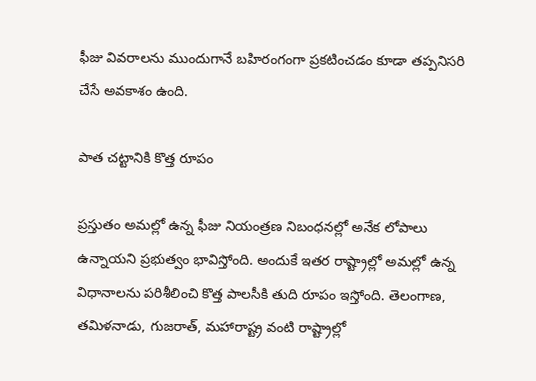ఫీజు వివరాలను ముందుగానే బహిరంగంగా ప్రకటించడం కూడా తప్పనిసరి చేసే అవకాశం ఉంది.

పాత చట్టానికి కొత్త రూపం

ప్రస్తుతం అమల్లో ఉన్న ఫీజు నియంత్రణ నిబంధనల్లో అనేక లోపాలు ఉన్నాయని ప్రభుత్వం భావిస్తోంది. అందుకే ఇతర రాష్ట్రాల్లో అమల్లో ఉన్న విధానాలను పరిశీలించి కొత్త పాలసీకి తుది రూపం ఇస్తోంది. తెలంగాణ, తమిళనాడు, గుజరాత్, మహారాష్ట్ర వంటి రాష్ట్రాల్లో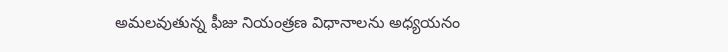అమలవుతున్న ఫీజు నియంత్రణ విధానాలను అధ్యయనం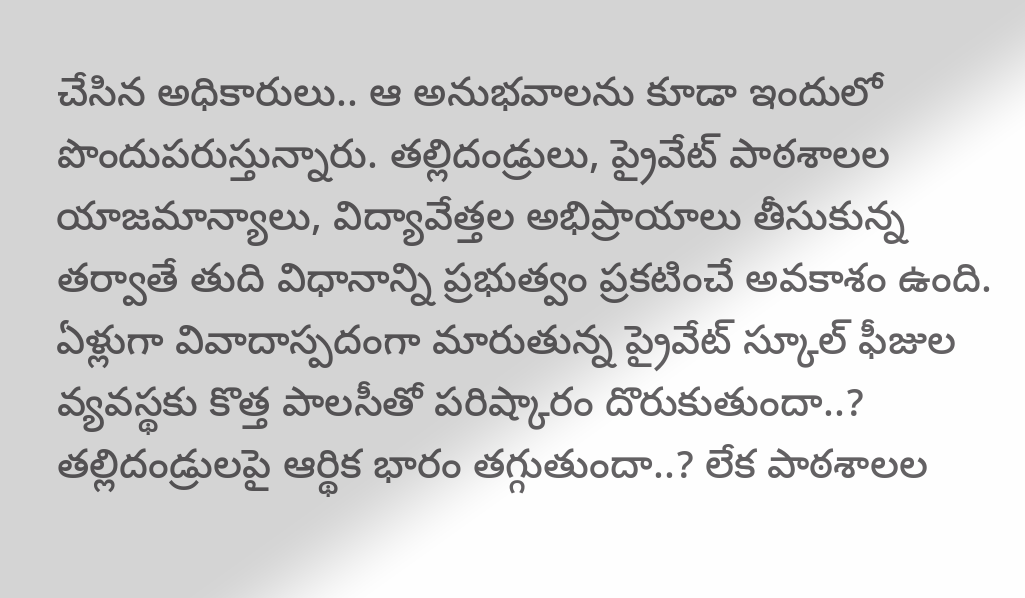చేసిన అధికారులు.. ఆ అనుభవాలను కూడా ఇందులో పొందుపరుస్తున్నారు. తల్లిదండ్రులు, ప్రైవేట్ పాఠశాలల యాజమాన్యాలు, విద్యావేత్తల అభిప్రాయాలు తీసుకున్న తర్వాతే తుది విధానాన్ని ప్రభుత్వం ప్రకటించే అవకాశం ఉంది. ఏళ్లుగా వివాదాస్పదంగా మారుతున్న ప్రైవేట్ స్కూల్ ఫీజుల వ్యవస్థకు కొత్త పాలసీతో పరిష్కారం దొరుకుతుందా..? తల్లిదండ్రులపై ఆర్థిక భారం తగ్గుతుందా..? లేక పాఠశాలల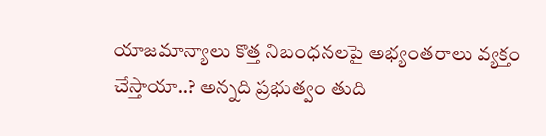యాజమాన్యాలు కొత్త నిబంధనలపై అభ్యంతరాలు వ్యక్తం చేస్తాయా..? అన్నది ప్రభుత్వం తుది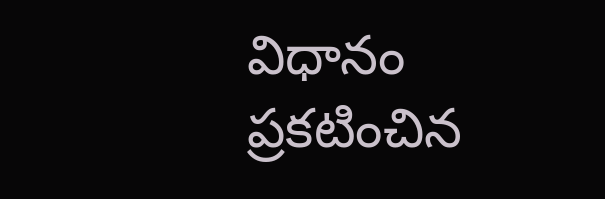విధానం ప్రకటించిన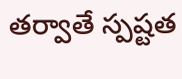తర్వాతే స్పష్టత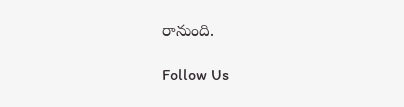రానుంది.

Follow Us